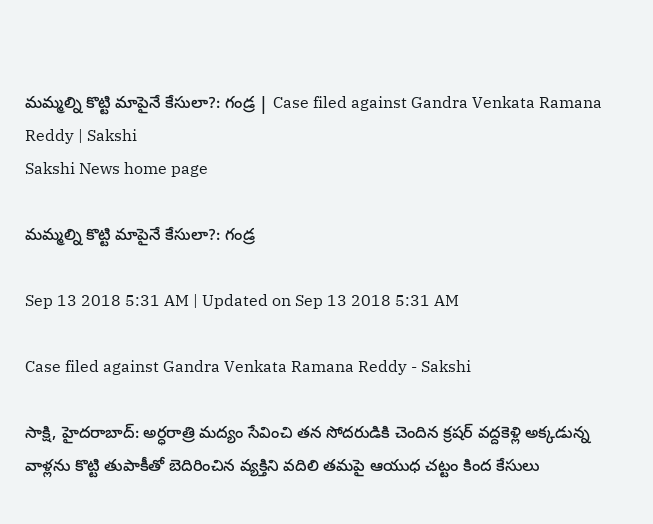మమ్మల్ని కొట్టి మాపైనే కేసులా?: గండ్ర | Case filed against Gandra Venkata Ramana Reddy | Sakshi
Sakshi News home page

మమ్మల్ని కొట్టి మాపైనే కేసులా?: గండ్ర

Sep 13 2018 5:31 AM | Updated on Sep 13 2018 5:31 AM

Case filed against Gandra Venkata Ramana Reddy - Sakshi

సాక్షి, హైదరాబాద్‌: అర్ధరాత్రి మద్యం సేవించి తన సోదరుడికి చెందిన క్రషర్‌ వద్దకెళ్లి అక్కడున్న వాళ్లను కొట్టి తుపాకీతో బెదిరించిన వ్యక్తిని వదిలి తమపై ఆయుధ చట్టం కింద కేసులు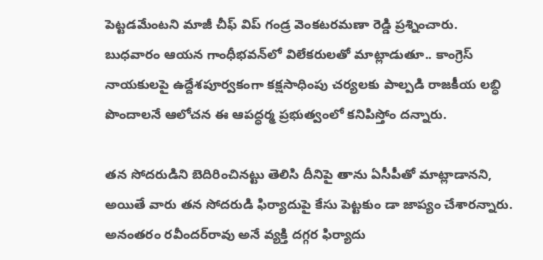పెట్టడమేంటని మాజీ చీఫ్‌ విప్‌ గండ్ర వెంకటరమణా రెడ్డి ప్రశ్నించారు. బుధవారం ఆయన గాంధీభవన్‌లో విలేకరులతో మాట్లాడుతూ.. కాంగ్రెస్‌ నాయకులపై ఉద్దేశపూర్వకంగా కక్షసాధింపు చర్యలకు పాల్పడి రాజకీయ లబ్ధి పొందాలనే ఆలోచన ఈ ఆపద్ధర్మ ప్రభుత్వంలో కనిపిస్తోం దన్నారు.

తన సోదరుడిని బెదిరించినట్టు తెలిసి దీనిపై తాను ఏసీపీతో మాట్లాడానని, అయితే వారు తన సోదరుడి ఫిర్యాదుపై కేసు పెట్టకుం డా జాప్యం చేశారన్నారు. అనంతరం రవీందర్‌రావు అనే వ్యక్తి దగ్గర ఫిర్యాదు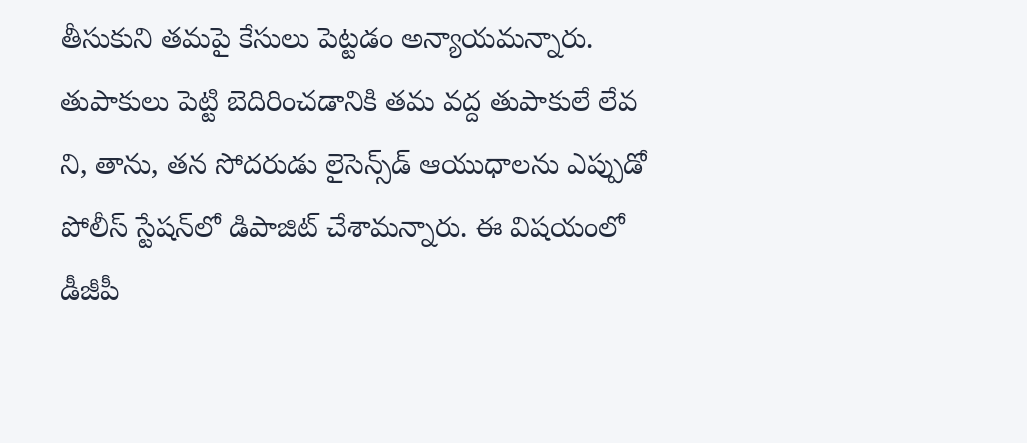తీసుకుని తమపై కేసులు పెట్టడం అన్యాయమన్నారు. తుపాకులు పెట్టి బెదిరించడానికి తమ వద్ద తుపాకులే లేవ ని, తాను, తన సోదరుడు లైసెన్స్‌డ్‌ ఆయుధాలను ఎప్పుడో పోలీస్‌ స్టేషన్‌లో డిపాజిట్‌ చేశామన్నారు. ఈ విషయంలో డీజీపీ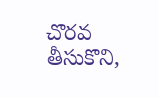చొరవ తీసుకొని,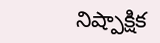నిష్పాక్షిక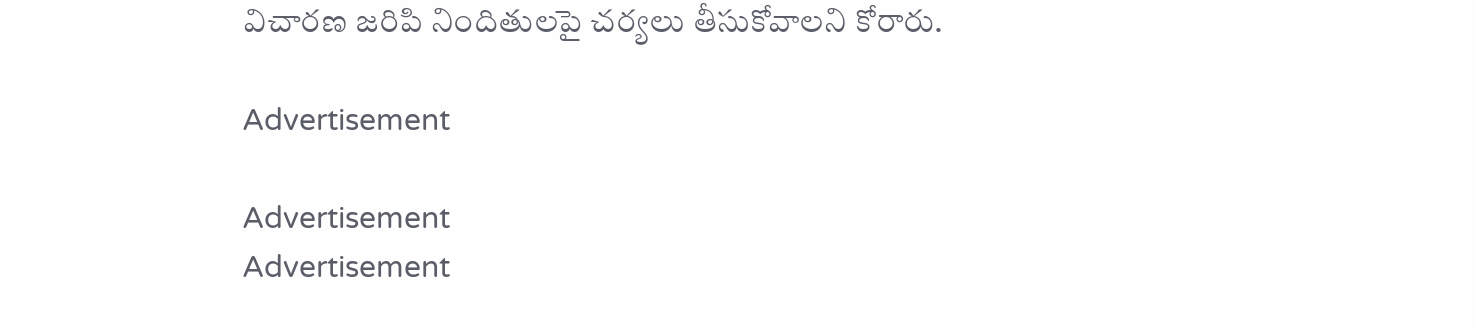విచారణ జరిపి నిందితులపై చర్యలు తీసుకోవాలని కోరారు.

Advertisement

Advertisement
Advertisement